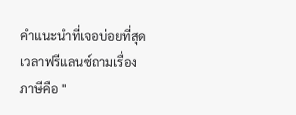คำแนะนำที่เจอบ่อยที่สุดเวลาฟรีแลนซ์ถามเรื่องภาษีคือ "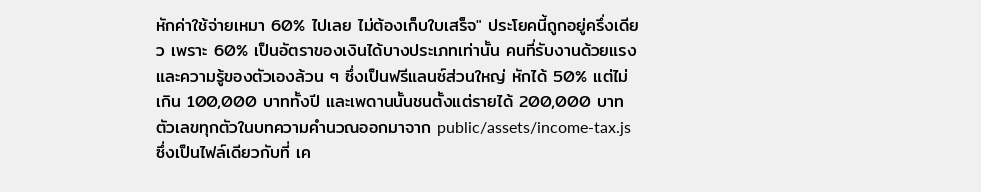หักค่าใช้จ่ายเหมา 60% ไปเลย ไม่ต้องเก็บใบเสร็จ" ประโยคนี้ถูกอยู่ครึ่งเดียว เพราะ 60% เป็นอัตราของเงินได้บางประเภทเท่านั้น คนที่รับงานด้วยแรงและความรู้ของตัวเองล้วน ๆ ซึ่งเป็นฟรีแลนซ์ส่วนใหญ่ หักได้ 50% แต่ไม่เกิน 100,000 บาททั้งปี และเพดานนั้นชนตั้งแต่รายได้ 200,000 บาท
ตัวเลขทุกตัวในบทความคำนวณออกมาจาก public/assets/income-tax.js ซึ่งเป็นไฟล์เดียวกับที่ เค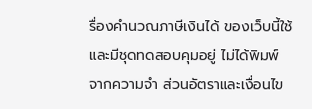รื่องคำนวณภาษีเงินได้ ของเว็บนี้ใช้และมีชุดทดสอบคุมอยู่ ไม่ได้พิมพ์จากความจำ ส่วนอัตราและเงื่อนไข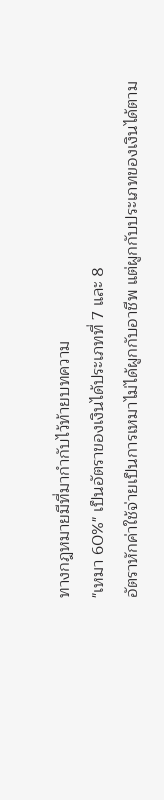ทางกฎหมายมีที่มากำกับไว้ท้ายบทความ
"เหมา 60%" เป็นอัตราของเงินได้ประเภทที่ 7 และ 8
อัตราหักค่าใช้จ่ายเป็นการเหมาไม่ได้ผูกกับอาชีพ แต่ผูกกับประเภทของเงินได้ตาม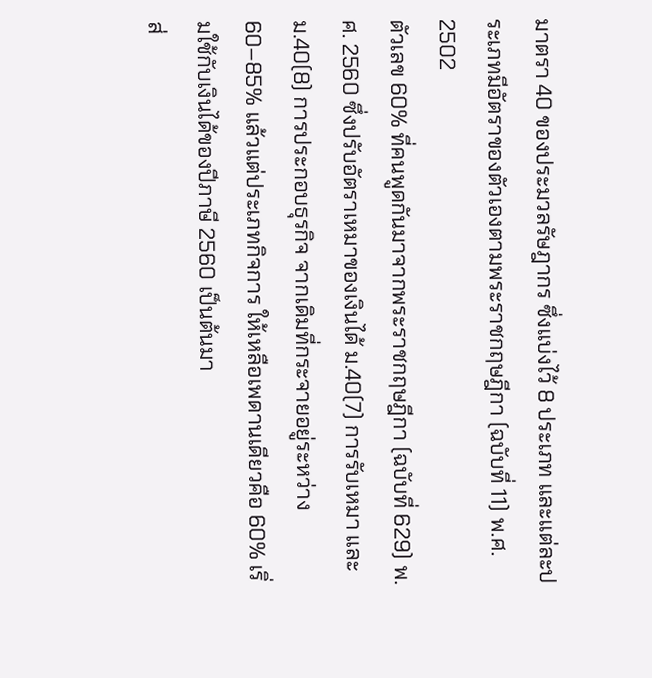มาตรา 40 ของประมวลรัษฎากร ซึ่งแบ่งไว้ 8 ประเภท และแต่ละประเภทมีอัตราของตัวเองตามพระราชกฤษฎีกา (ฉบับที่ 11) พ.ศ. 2502
ตัวเลข 60% ที่คนพูดกันมาจากพระราชกฤษฎีกา (ฉบับที่ 629) พ.ศ. 2560 ซึ่งปรับอัตราเหมาของเงินได้ ม.40(7) การรับเหมา และ ม.40(8) การประกอบธุรกิจ จากเดิมที่กระจายอยู่ระหว่าง 60–85% แล้วแต่ประเภทกิจการ ให้เหลือเพดานเดียวคือ 60% เริ่มใช้กับเงินได้ของปีภาษี 2560 เป็นต้นมา
ส่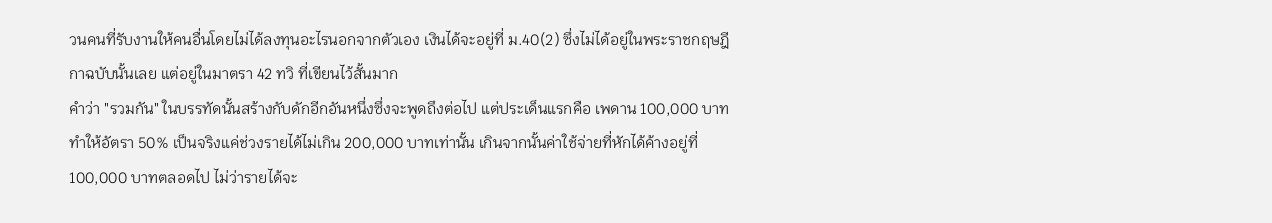วนคนที่รับงานให้คนอื่นโดยไม่ได้ลงทุนอะไรนอกจากตัวเอง เงินได้จะอยู่ที่ ม.40(2) ซึ่งไม่ได้อยู่ในพระราชกฤษฎีกาฉบับนั้นเลย แต่อยู่ในมาตรา 42 ทวิ ที่เขียนไว้สั้นมาก
คำว่า "รวมกัน" ในบรรทัดนั้นสร้างกับดักอีกอันหนึ่งซึ่งจะพูดถึงต่อไป แต่ประเด็นแรกคือ เพดาน 100,000 บาททำให้อัตรา 50% เป็นจริงแค่ช่วงรายได้ไม่เกิน 200,000 บาทเท่านั้น เกินจากนั้นค่าใช้จ่ายที่หักได้ค้างอยู่ที่ 100,000 บาทตลอดไป ไม่ว่ารายได้จะ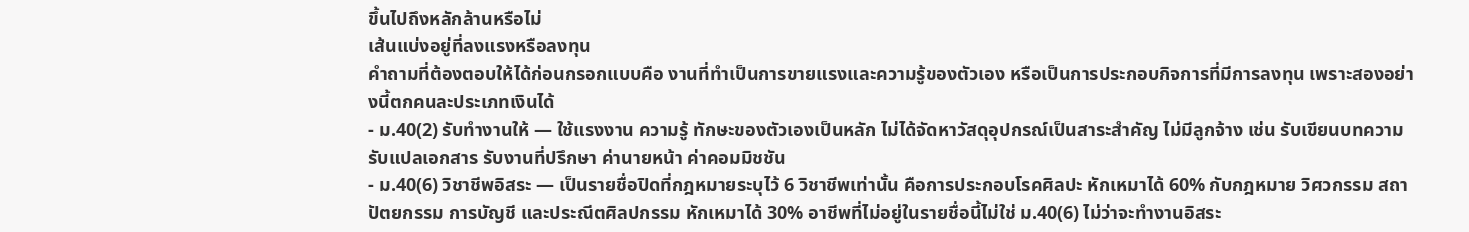ขึ้นไปถึงหลักล้านหรือไม่
เส้นแบ่งอยู่ที่ลงแรงหรือลงทุน
คำถามที่ต้องตอบให้ได้ก่อนกรอกแบบคือ งานที่ทำเป็นการขายแรงและความรู้ของตัวเอง หรือเป็นการประกอบกิจการที่มีการลงทุน เพราะสองอย่างนี้ตกคนละประเภทเงินได้
- ม.40(2) รับทำงานให้ — ใช้แรงงาน ความรู้ ทักษะของตัวเองเป็นหลัก ไม่ได้จัดหาวัสดุอุปกรณ์เป็นสาระสำคัญ ไม่มีลูกจ้าง เช่น รับเขียนบทความ รับแปลเอกสาร รับงานที่ปรึกษา ค่านายหน้า ค่าคอมมิชชัน
- ม.40(6) วิชาชีพอิสระ — เป็นรายชื่อปิดที่กฎหมายระบุไว้ 6 วิชาชีพเท่านั้น คือการประกอบโรคศิลปะ หักเหมาได้ 60% กับกฎหมาย วิศวกรรม สถาปัตยกรรม การบัญชี และประณีตศิลปกรรม หักเหมาได้ 30% อาชีพที่ไม่อยู่ในรายชื่อนี้ไม่ใช่ ม.40(6) ไม่ว่าจะทำงานอิสระ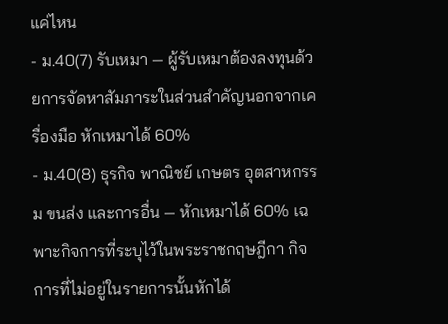แค่ไหน
- ม.40(7) รับเหมา — ผู้รับเหมาต้องลงทุนด้วยการจัดหาสัมภาระในส่วนสำคัญนอกจากเครื่องมือ หักเหมาได้ 60%
- ม.40(8) ธุรกิจ พาณิชย์ เกษตร อุตสาหกรรม ขนส่ง และการอื่น — หักเหมาได้ 60% เฉพาะกิจการที่ระบุไว้ในพระราชกฤษฎีกา กิจการที่ไม่อยู่ในรายการนั้นหักได้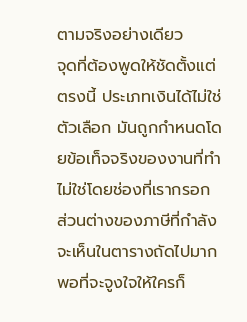ตามจริงอย่างเดียว
จุดที่ต้องพูดให้ชัดตั้งแต่ตรงนี้ ประเภทเงินได้ไม่ใช่ตัวเลือก มันถูกกำหนดโดยข้อเท็จจริงของงานที่ทำ ไม่ใช่โดยช่องที่เรากรอก ส่วนต่างของภาษีที่กำลังจะเห็นในตารางถัดไปมากพอที่จะจูงใจให้ใครก็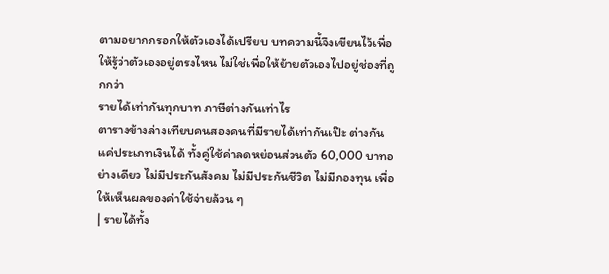ตามอยากกรอกให้ตัวเองได้เปรียบ บทความนี้จึงเขียนไว้เพื่อให้รู้ว่าตัวเองอยู่ตรงไหน ไม่ใช่เพื่อให้ย้ายตัวเองไปอยู่ช่องที่ถูกกว่า
รายได้เท่ากันทุกบาท ภาษีต่างกันเท่าไร
ตารางข้างล่างเทียบคนสองคนที่มีรายได้เท่ากันเป๊ะ ต่างกันแค่ประเภทเงินได้ ทั้งคู่ใช้ค่าลดหย่อนส่วนตัว 60,000 บาทอย่างเดียว ไม่มีประกันสังคม ไม่มีประกันชีวิต ไม่มีกองทุน เพื่อให้เห็นผลของค่าใช้จ่ายล้วน ๆ
| รายได้ทั้ง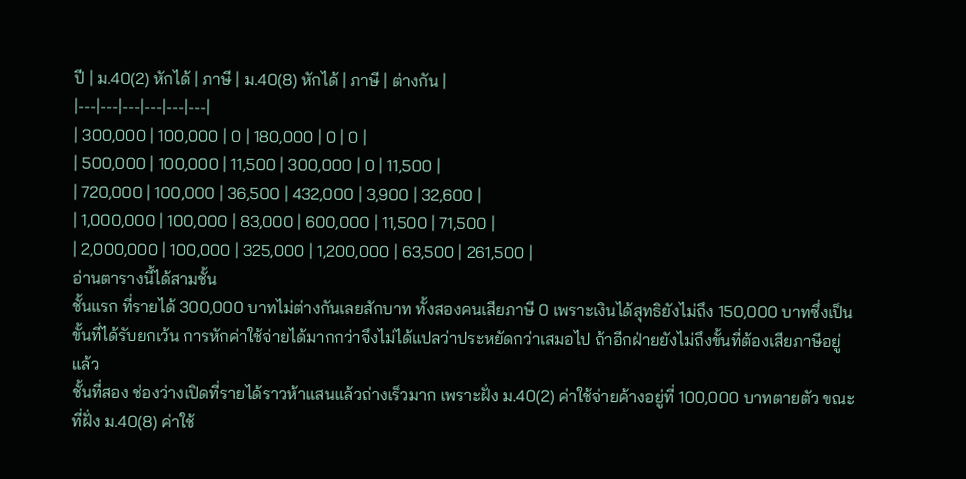ปี | ม.40(2) หักได้ | ภาษี | ม.40(8) หักได้ | ภาษี | ต่างกัน |
|---|---|---|---|---|---|
| 300,000 | 100,000 | 0 | 180,000 | 0 | 0 |
| 500,000 | 100,000 | 11,500 | 300,000 | 0 | 11,500 |
| 720,000 | 100,000 | 36,500 | 432,000 | 3,900 | 32,600 |
| 1,000,000 | 100,000 | 83,000 | 600,000 | 11,500 | 71,500 |
| 2,000,000 | 100,000 | 325,000 | 1,200,000 | 63,500 | 261,500 |
อ่านตารางนี้ได้สามชั้น
ชั้นแรก ที่รายได้ 300,000 บาทไม่ต่างกันเลยสักบาท ทั้งสองคนเสียภาษี 0 เพราะเงินได้สุทธิยังไม่ถึง 150,000 บาทซึ่งเป็นขั้นที่ได้รับยกเว้น การหักค่าใช้จ่ายได้มากกว่าจึงไม่ได้แปลว่าประหยัดกว่าเสมอไป ถ้าอีกฝ่ายยังไม่ถึงขั้นที่ต้องเสียภาษีอยู่แล้ว
ชั้นที่สอง ช่องว่างเปิดที่รายได้ราวห้าแสนแล้วถ่างเร็วมาก เพราะฝั่ง ม.40(2) ค่าใช้จ่ายค้างอยู่ที่ 100,000 บาทตายตัว ขณะที่ฝั่ง ม.40(8) ค่าใช้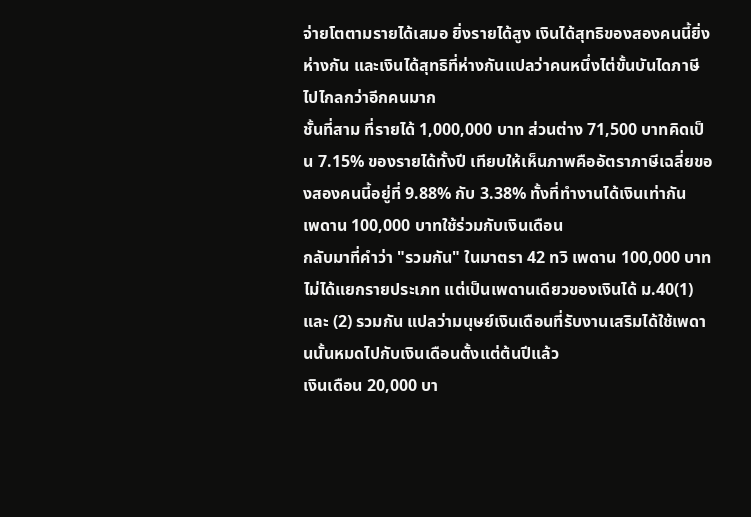จ่ายโตตามรายได้เสมอ ยิ่งรายได้สูง เงินได้สุทธิของสองคนนี้ยิ่งห่างกัน และเงินได้สุทธิที่ห่างกันแปลว่าคนหนึ่งไต่ขั้นบันไดภาษีไปไกลกว่าอีกคนมาก
ชั้นที่สาม ที่รายได้ 1,000,000 บาท ส่วนต่าง 71,500 บาทคิดเป็น 7.15% ของรายได้ทั้งปี เทียบให้เห็นภาพคืออัตราภาษีเฉลี่ยของสองคนนี้อยู่ที่ 9.88% กับ 3.38% ทั้งที่ทำงานได้เงินเท่ากัน
เพดาน 100,000 บาทใช้ร่วมกับเงินเดือน
กลับมาที่คำว่า "รวมกัน" ในมาตรา 42 ทวิ เพดาน 100,000 บาทไม่ได้แยกรายประเภท แต่เป็นเพดานเดียวของเงินได้ ม.40(1) และ (2) รวมกัน แปลว่ามนุษย์เงินเดือนที่รับงานเสริมได้ใช้เพดานนั้นหมดไปกับเงินเดือนตั้งแต่ต้นปีแล้ว
เงินเดือน 20,000 บา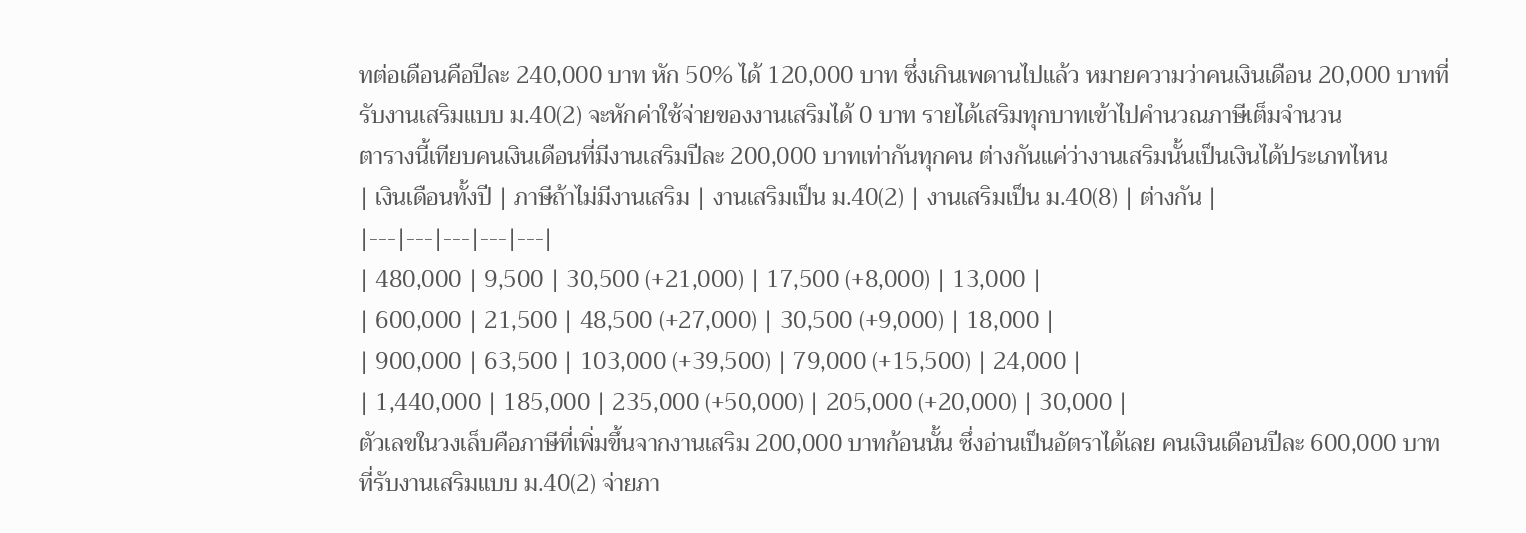ทต่อเดือนคือปีละ 240,000 บาท หัก 50% ได้ 120,000 บาท ซึ่งเกินเพดานไปแล้ว หมายความว่าคนเงินเดือน 20,000 บาทที่รับงานเสริมแบบ ม.40(2) จะหักค่าใช้จ่ายของงานเสริมได้ 0 บาท รายได้เสริมทุกบาทเข้าไปคำนวณภาษีเต็มจำนวน
ตารางนี้เทียบคนเงินเดือนที่มีงานเสริมปีละ 200,000 บาทเท่ากันทุกคน ต่างกันแค่ว่างานเสริมนั้นเป็นเงินได้ประเภทไหน
| เงินเดือนทั้งปี | ภาษีถ้าไม่มีงานเสริม | งานเสริมเป็น ม.40(2) | งานเสริมเป็น ม.40(8) | ต่างกัน |
|---|---|---|---|---|
| 480,000 | 9,500 | 30,500 (+21,000) | 17,500 (+8,000) | 13,000 |
| 600,000 | 21,500 | 48,500 (+27,000) | 30,500 (+9,000) | 18,000 |
| 900,000 | 63,500 | 103,000 (+39,500) | 79,000 (+15,500) | 24,000 |
| 1,440,000 | 185,000 | 235,000 (+50,000) | 205,000 (+20,000) | 30,000 |
ตัวเลขในวงเล็บคือภาษีที่เพิ่มขึ้นจากงานเสริม 200,000 บาทก้อนนั้น ซึ่งอ่านเป็นอัตราได้เลย คนเงินเดือนปีละ 600,000 บาทที่รับงานเสริมแบบ ม.40(2) จ่ายภา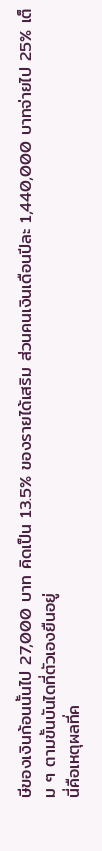ษีของเงินก้อนนั้นไป 27,000 บาท คิดเป็น 13.5% ของรายได้เสริม ส่วนคนเงินเดือนปีละ 1,440,000 บาทจ่ายไป 25% เต็ม ๆ ตามขั้นบันไดที่ตัวเองยืนอยู่
นี่คือเหตุผลที่ค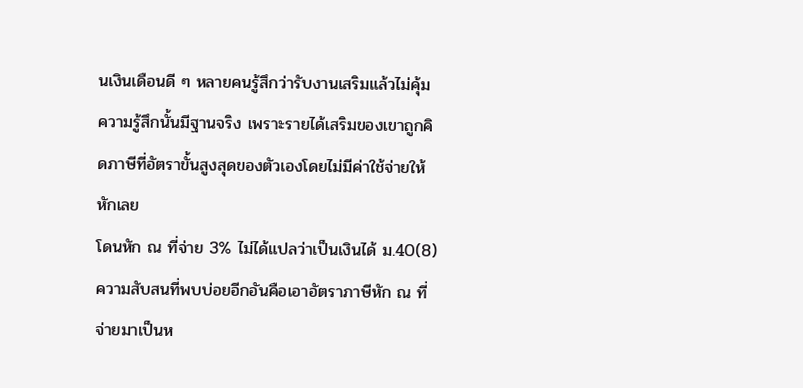นเงินเดือนดี ๆ หลายคนรู้สึกว่ารับงานเสริมแล้วไม่คุ้ม ความรู้สึกนั้นมีฐานจริง เพราะรายได้เสริมของเขาถูกคิดภาษีที่อัตราขั้นสูงสุดของตัวเองโดยไม่มีค่าใช้จ่ายให้หักเลย
โดนหัก ณ ที่จ่าย 3% ไม่ได้แปลว่าเป็นเงินได้ ม.40(8)
ความสับสนที่พบบ่อยอีกอันคือเอาอัตราภาษีหัก ณ ที่จ่ายมาเป็นห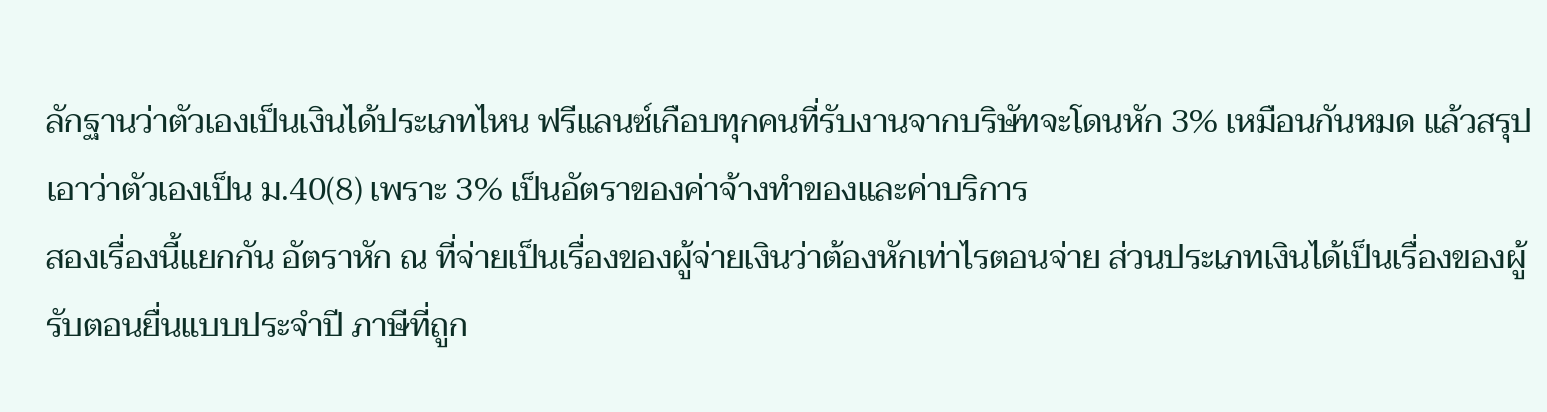ลักฐานว่าตัวเองเป็นเงินได้ประเภทไหน ฟรีแลนซ์เกือบทุกคนที่รับงานจากบริษัทจะโดนหัก 3% เหมือนกันหมด แล้วสรุปเอาว่าตัวเองเป็น ม.40(8) เพราะ 3% เป็นอัตราของค่าจ้างทำของและค่าบริการ
สองเรื่องนี้แยกกัน อัตราหัก ณ ที่จ่ายเป็นเรื่องของผู้จ่ายเงินว่าต้องหักเท่าไรตอนจ่าย ส่วนประเภทเงินได้เป็นเรื่องของผู้รับตอนยื่นแบบประจำปี ภาษีที่ถูก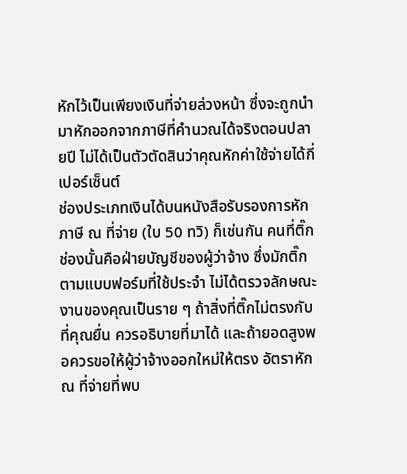หักไว้เป็นเพียงเงินที่จ่ายล่วงหน้า ซึ่งจะถูกนำมาหักออกจากภาษีที่คำนวณได้จริงตอนปลายปี ไม่ได้เป็นตัวตัดสินว่าคุณหักค่าใช้จ่ายได้กี่เปอร์เซ็นต์
ช่องประเภทเงินได้บนหนังสือรับรองการหักภาษี ณ ที่จ่าย (ใบ 50 ทวิ) ก็เช่นกัน คนที่ติ๊กช่องนั้นคือฝ่ายบัญชีของผู้ว่าจ้าง ซึ่งมักติ๊กตามแบบฟอร์มที่ใช้ประจำ ไม่ได้ตรวจลักษณะงานของคุณเป็นราย ๆ ถ้าสิ่งที่ติ๊กไม่ตรงกับที่คุณยื่น ควรอธิบายที่มาได้ และถ้ายอดสูงพอควรขอให้ผู้ว่าจ้างออกใหม่ให้ตรง อัตราหัก ณ ที่จ่ายที่พบ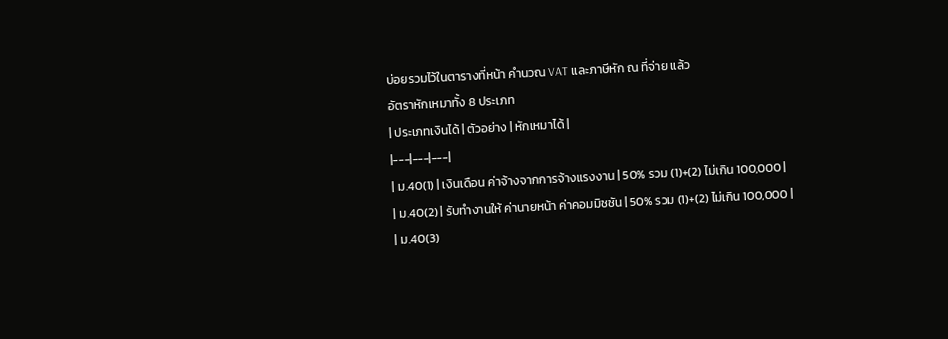บ่อยรวมไว้ในตารางที่หน้า คำนวณ VAT และภาษีหัก ณ ที่จ่าย แล้ว
อัตราหักเหมาทั้ง 8 ประเภท
| ประเภทเงินได้ | ตัวอย่าง | หักเหมาได้ |
|---|---|---|
| ม.40(1) | เงินเดือน ค่าจ้างจากการจ้างแรงงาน | 50% รวม (1)+(2) ไม่เกิน 100,000 |
| ม.40(2) | รับทำงานให้ ค่านายหน้า ค่าคอมมิชชัน | 50% รวม (1)+(2) ไม่เกิน 100,000 |
| ม.40(3)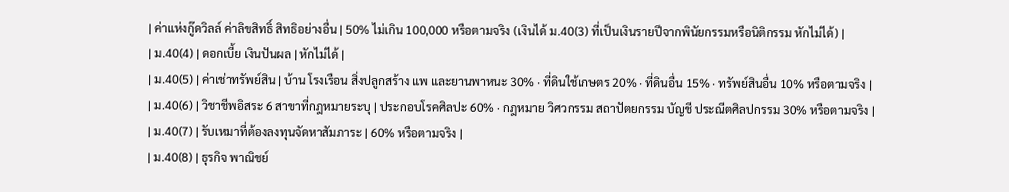| ค่าแห่งกู๊ดวิลล์ ค่าลิขสิทธิ์ สิทธิอย่างอื่น | 50% ไม่เกิน 100,000 หรือตามจริง (เงินได้ ม.40(3) ที่เป็นเงินรายปีจากพินัยกรรมหรือนิติกรรม หักไม่ได้) |
| ม.40(4) | ดอกเบี้ย เงินปันผล | หักไม่ได้ |
| ม.40(5) | ค่าเช่าทรัพย์สิน | บ้าน โรงเรือน สิ่งปลูกสร้าง แพ และยานพาหนะ 30% · ที่ดินใช้เกษตร 20% · ที่ดินอื่น 15% · ทรัพย์สินอื่น 10% หรือตามจริง |
| ม.40(6) | วิชาชีพอิสระ 6 สาขาที่กฎหมายระบุ | ประกอบโรคศิลปะ 60% · กฎหมาย วิศวกรรม สถาปัตยกรรม บัญชี ประณีตศิลปกรรม 30% หรือตามจริง |
| ม.40(7) | รับเหมาที่ต้องลงทุนจัดหาสัมภาระ | 60% หรือตามจริง |
| ม.40(8) | ธุรกิจ พาณิชย์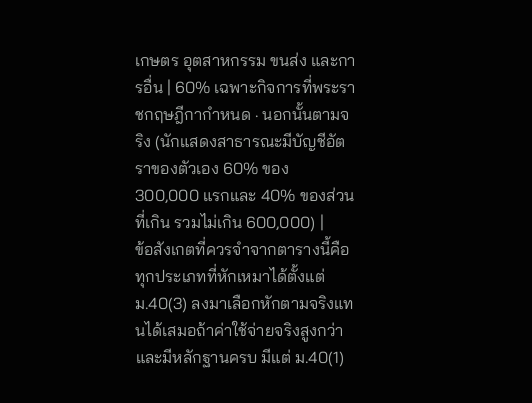เกษตร อุตสาหกรรม ขนส่ง และการอื่น | 60% เฉพาะกิจการที่พระราชกฤษฎีกากำหนด · นอกนั้นตามจริง (นักแสดงสาธารณะมีบัญชีอัตราของตัวเอง 60% ของ 300,000 แรกและ 40% ของส่วนที่เกิน รวมไม่เกิน 600,000) |
ข้อสังเกตที่ควรจำจากตารางนี้คือ ทุกประเภทที่หักเหมาได้ตั้งแต่ ม.40(3) ลงมาเลือกหักตามจริงแทนได้เสมอถ้าค่าใช้จ่ายจริงสูงกว่าและมีหลักฐานครบ มีแต่ ม.40(1)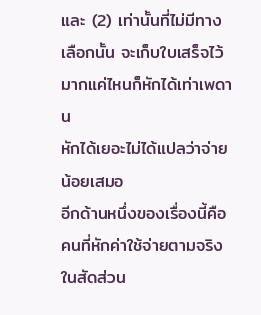และ (2) เท่านั้นที่ไม่มีทางเลือกนั้น จะเก็บใบเสร็จไว้มากแค่ไหนก็หักได้เท่าเพดาน
หักได้เยอะไม่ได้แปลว่าจ่ายน้อยเสมอ
อีกด้านหนึ่งของเรื่องนี้คือ คนที่หักค่าใช้จ่ายตามจริงในสัดส่วน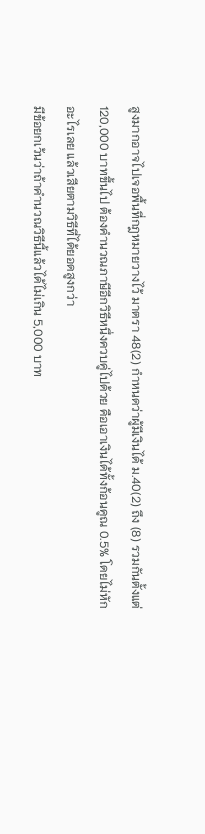สูงมากอาจไปเจอพื้นที่กฎหมายวางไว้ มาตรา 48(2) กำหนดว่าผู้มีเงินได้ ม.40(2) ถึง (8) รวมกันตั้งแต่ 120,000 บาทขึ้นไป ต้องคำนวณภาษีอีกวิธีหนึ่งควบคู่ไปด้วย คือเอาเงินได้ทั้งก้อนคูณ 0.5% โดยไม่หักอะไรเลย แล้วเสียตามวิธีที่ได้ยอดสูงกว่า
มีข้อยกเว้นว่าถ้าคำนวณวิธีนี้แล้วได้ไม่เกิน 5,000 บาท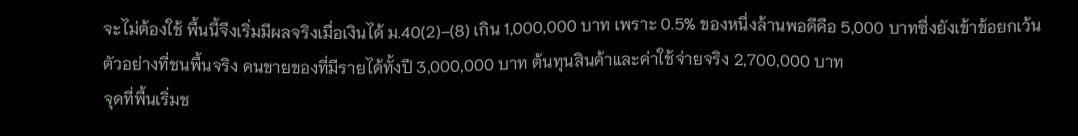จะไม่ต้องใช้ พื้นนี้จึงเริ่มมีผลจริงเมื่อเงินได้ ม.40(2)–(8) เกิน 1,000,000 บาท เพราะ 0.5% ของหนึ่งล้านพอดีคือ 5,000 บาทซึ่งยังเข้าข้อยกเว้น
ตัวอย่างที่ชนพื้นจริง คนขายของที่มีรายได้ทั้งปี 3,000,000 บาท ต้นทุนสินค้าและค่าใช้จ่ายจริง 2,700,000 บาท
จุดที่พื้นเริ่มช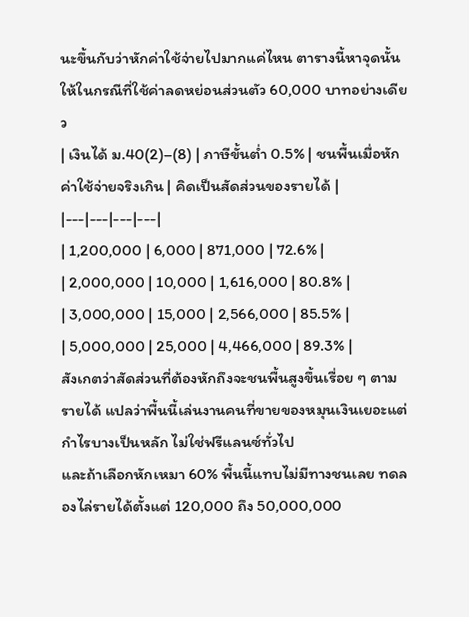นะขึ้นกับว่าหักค่าใช้จ่ายไปมากแค่ไหน ตารางนี้หาจุดนั้นให้ในกรณีที่ใช้ค่าลดหย่อนส่วนตัว 60,000 บาทอย่างเดียว
| เงินได้ ม.40(2)–(8) | ภาษีขั้นต่ำ 0.5% | ชนพื้นเมื่อหักค่าใช้จ่ายจริงเกิน | คิดเป็นสัดส่วนของรายได้ |
|---|---|---|---|
| 1,200,000 | 6,000 | 871,000 | 72.6% |
| 2,000,000 | 10,000 | 1,616,000 | 80.8% |
| 3,000,000 | 15,000 | 2,566,000 | 85.5% |
| 5,000,000 | 25,000 | 4,466,000 | 89.3% |
สังเกตว่าสัดส่วนที่ต้องหักถึงจะชนพื้นสูงขึ้นเรื่อย ๆ ตามรายได้ แปลว่าพื้นนี้เล่นงานคนที่ขายของหมุนเงินเยอะแต่กำไรบางเป็นหลัก ไม่ใช่ฟรีแลนซ์ทั่วไป
และถ้าเลือกหักเหมา 60% พื้นนี้แทบไม่มีทางชนเลย ทดลองไล่รายได้ตั้งแต่ 120,000 ถึง 50,000,000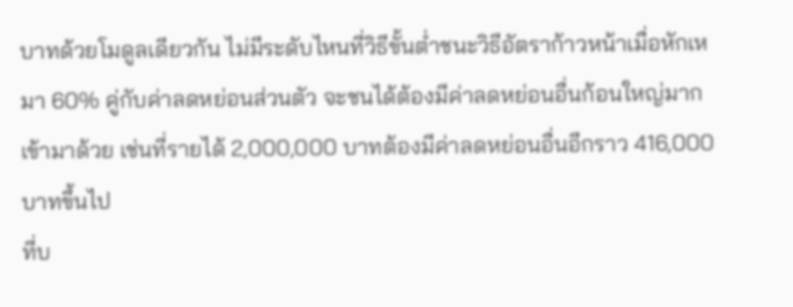บาทด้วยโมดูลเดียวกัน ไม่มีระดับไหนที่วิธีขั้นต่ำชนะวิธีอัตราก้าวหน้าเมื่อหักเหมา 60% คู่กับค่าลดหย่อนส่วนตัว จะชนได้ต้องมีค่าลดหย่อนอื่นก้อนใหญ่มากเข้ามาด้วย เช่นที่รายได้ 2,000,000 บาทต้องมีค่าลดหย่อนอื่นอีกราว 416,000 บาทขึ้นไป
ที่บ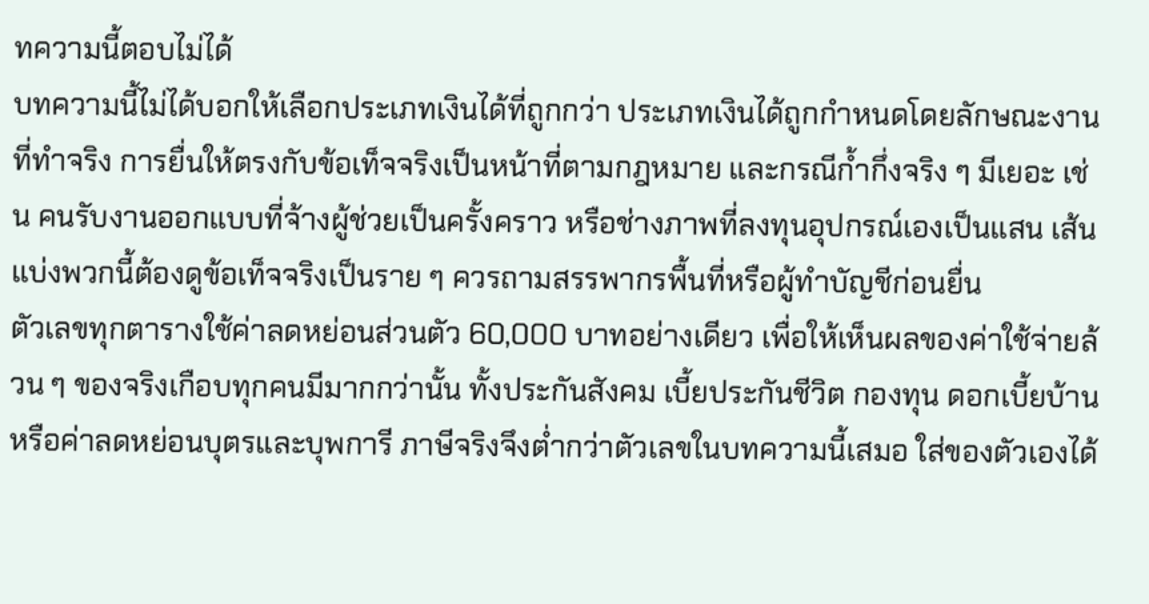ทความนี้ตอบไม่ได้
บทความนี้ไม่ได้บอกให้เลือกประเภทเงินได้ที่ถูกกว่า ประเภทเงินได้ถูกกำหนดโดยลักษณะงานที่ทำจริง การยื่นให้ตรงกับข้อเท็จจริงเป็นหน้าที่ตามกฎหมาย และกรณีก้ำกึ่งจริง ๆ มีเยอะ เช่น คนรับงานออกแบบที่จ้างผู้ช่วยเป็นครั้งคราว หรือช่างภาพที่ลงทุนอุปกรณ์เองเป็นแสน เส้นแบ่งพวกนี้ต้องดูข้อเท็จจริงเป็นราย ๆ ควรถามสรรพากรพื้นที่หรือผู้ทำบัญชีก่อนยื่น
ตัวเลขทุกตารางใช้ค่าลดหย่อนส่วนตัว 60,000 บาทอย่างเดียว เพื่อให้เห็นผลของค่าใช้จ่ายล้วน ๆ ของจริงเกือบทุกคนมีมากกว่านั้น ทั้งประกันสังคม เบี้ยประกันชีวิต กองทุน ดอกเบี้ยบ้าน หรือค่าลดหย่อนบุตรและบุพการี ภาษีจริงจึงต่ำกว่าตัวเลขในบทความนี้เสมอ ใส่ของตัวเองได้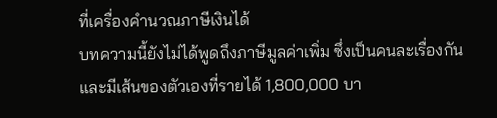ที่เครื่องคำนวณภาษีเงินได้
บทความนี้ยังไม่ได้พูดถึงภาษีมูลค่าเพิ่ม ซึ่งเป็นคนละเรื่องกันและมีเส้นของตัวเองที่รายได้ 1,800,000 บา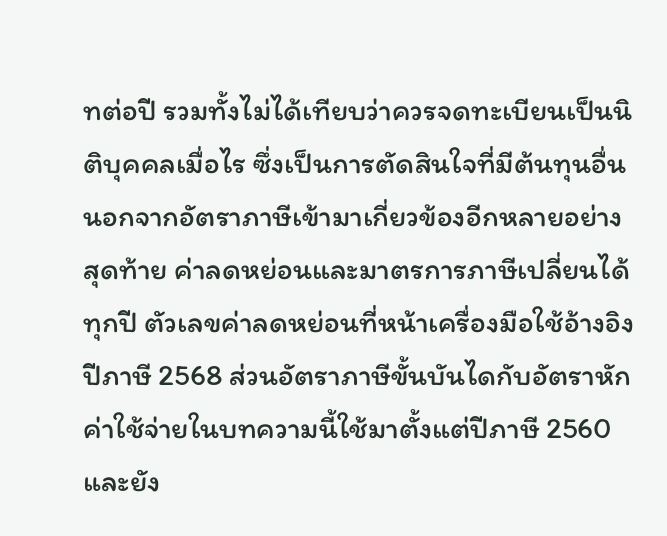ทต่อปี รวมทั้งไม่ได้เทียบว่าควรจดทะเบียนเป็นนิติบุคคลเมื่อไร ซึ่งเป็นการตัดสินใจที่มีต้นทุนอื่นนอกจากอัตราภาษีเข้ามาเกี่ยวข้องอีกหลายอย่าง
สุดท้าย ค่าลดหย่อนและมาตรการภาษีเปลี่ยนได้ทุกปี ตัวเลขค่าลดหย่อนที่หน้าเครื่องมือใช้อ้างอิงปีภาษี 2568 ส่วนอัตราภาษีขั้นบันไดกับอัตราหักค่าใช้จ่ายในบทความนี้ใช้มาตั้งแต่ปีภาษี 2560 และยัง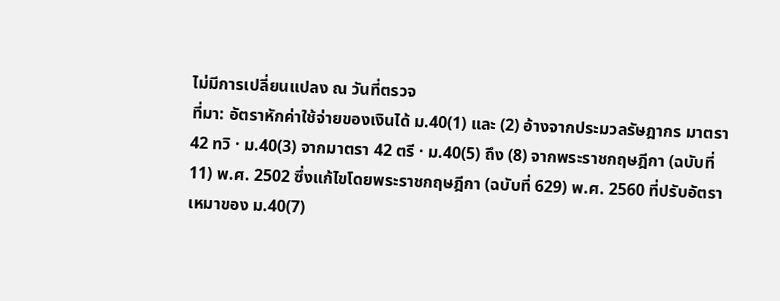ไม่มีการเปลี่ยนแปลง ณ วันที่ตรวจ
ที่มา: อัตราหักค่าใช้จ่ายของเงินได้ ม.40(1) และ (2) อ้างจากประมวลรัษฎากร มาตรา 42 ทวิ · ม.40(3) จากมาตรา 42 ตรี · ม.40(5) ถึง (8) จากพระราชกฤษฎีกา (ฉบับที่ 11) พ.ศ. 2502 ซึ่งแก้ไขโดยพระราชกฤษฎีกา (ฉบับที่ 629) พ.ศ. 2560 ที่ปรับอัตราเหมาของ ม.40(7)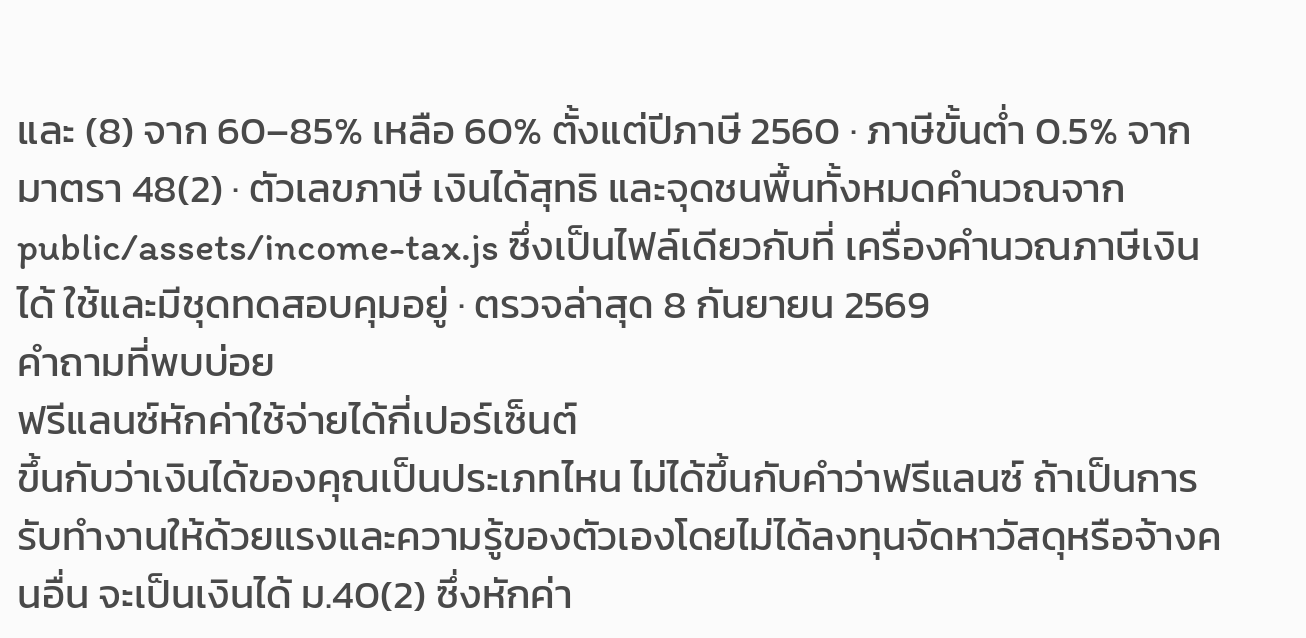และ (8) จาก 60–85% เหลือ 60% ตั้งแต่ปีภาษี 2560 · ภาษีขั้นต่ำ 0.5% จากมาตรา 48(2) · ตัวเลขภาษี เงินได้สุทธิ และจุดชนพื้นทั้งหมดคำนวณจาก public/assets/income-tax.js ซึ่งเป็นไฟล์เดียวกับที่ เครื่องคำนวณภาษีเงินได้ ใช้และมีชุดทดสอบคุมอยู่ · ตรวจล่าสุด 8 กันยายน 2569
คำถามที่พบบ่อย
ฟรีแลนซ์หักค่าใช้จ่ายได้กี่เปอร์เซ็นต์
ขึ้นกับว่าเงินได้ของคุณเป็นประเภทไหน ไม่ได้ขึ้นกับคำว่าฟรีแลนซ์ ถ้าเป็นการรับทำงานให้ด้วยแรงและความรู้ของตัวเองโดยไม่ได้ลงทุนจัดหาวัสดุหรือจ้างคนอื่น จะเป็นเงินได้ ม.40(2) ซึ่งหักค่า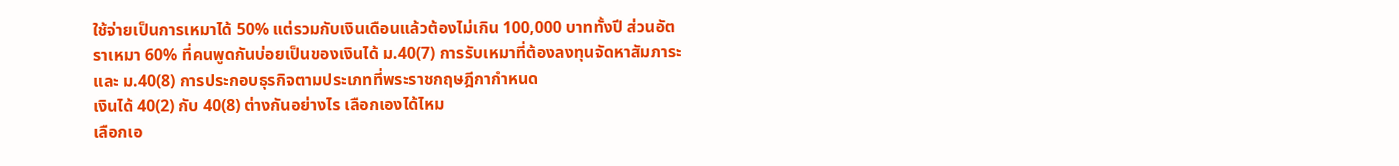ใช้จ่ายเป็นการเหมาได้ 50% แต่รวมกับเงินเดือนแล้วต้องไม่เกิน 100,000 บาททั้งปี ส่วนอัตราเหมา 60% ที่คนพูดกันบ่อยเป็นของเงินได้ ม.40(7) การรับเหมาที่ต้องลงทุนจัดหาสัมภาระ และ ม.40(8) การประกอบธุรกิจตามประเภทที่พระราชกฤษฎีกากำหนด
เงินได้ 40(2) กับ 40(8) ต่างกันอย่างไร เลือกเองได้ไหม
เลือกเอ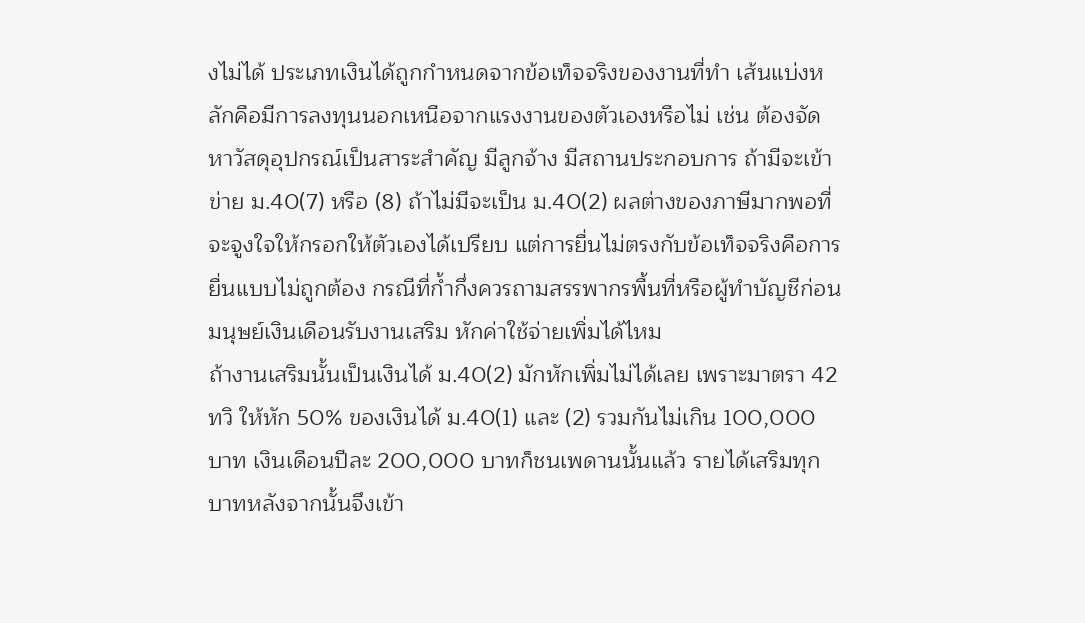งไม่ได้ ประเภทเงินได้ถูกกำหนดจากข้อเท็จจริงของงานที่ทำ เส้นแบ่งหลักคือมีการลงทุนนอกเหนือจากแรงงานของตัวเองหรือไม่ เช่น ต้องจัดหาวัสดุอุปกรณ์เป็นสาระสำคัญ มีลูกจ้าง มีสถานประกอบการ ถ้ามีจะเข้าข่าย ม.40(7) หรือ (8) ถ้าไม่มีจะเป็น ม.40(2) ผลต่างของภาษีมากพอที่จะจูงใจให้กรอกให้ตัวเองได้เปรียบ แต่การยื่นไม่ตรงกับข้อเท็จจริงคือการยื่นแบบไม่ถูกต้อง กรณีที่ก้ำกึ่งควรถามสรรพากรพื้นที่หรือผู้ทำบัญชีก่อน
มนุษย์เงินเดือนรับงานเสริม หักค่าใช้จ่ายเพิ่มได้ไหม
ถ้างานเสริมนั้นเป็นเงินได้ ม.40(2) มักหักเพิ่มไม่ได้เลย เพราะมาตรา 42 ทวิ ให้หัก 50% ของเงินได้ ม.40(1) และ (2) รวมกันไม่เกิน 100,000 บาท เงินเดือนปีละ 200,000 บาทก็ชนเพดานนั้นแล้ว รายได้เสริมทุกบาทหลังจากนั้นจึงเข้า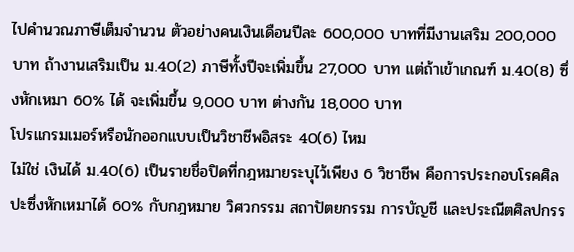ไปคำนวณภาษีเต็มจำนวน ตัวอย่างคนเงินเดือนปีละ 600,000 บาทที่มีงานเสริม 200,000 บาท ถ้างานเสริมเป็น ม.40(2) ภาษีทั้งปีจะเพิ่มขึ้น 27,000 บาท แต่ถ้าเข้าเกณฑ์ ม.40(8) ซึ่งหักเหมา 60% ได้ จะเพิ่มขึ้น 9,000 บาท ต่างกัน 18,000 บาท
โปรแกรมเมอร์หรือนักออกแบบเป็นวิชาชีพอิสระ 40(6) ไหม
ไม่ใช่ เงินได้ ม.40(6) เป็นรายชื่อปิดที่กฎหมายระบุไว้เพียง 6 วิชาชีพ คือการประกอบโรคศิลปะซึ่งหักเหมาได้ 60% กับกฎหมาย วิศวกรรม สถาปัตยกรรม การบัญชี และประณีตศิลปกรร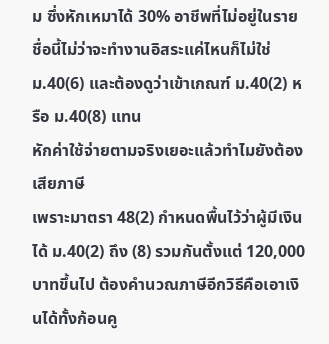ม ซึ่งหักเหมาได้ 30% อาชีพที่ไม่อยู่ในรายชื่อนี้ไม่ว่าจะทำงานอิสระแค่ไหนก็ไม่ใช่ ม.40(6) และต้องดูว่าเข้าเกณฑ์ ม.40(2) หรือ ม.40(8) แทน
หักค่าใช้จ่ายตามจริงเยอะแล้วทำไมยังต้องเสียภาษี
เพราะมาตรา 48(2) กำหนดพื้นไว้ว่าผู้มีเงินได้ ม.40(2) ถึง (8) รวมกันตั้งแต่ 120,000 บาทขึ้นไป ต้องคำนวณภาษีอีกวิธีคือเอาเงินได้ทั้งก้อนคู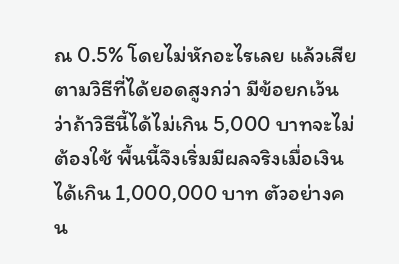ณ 0.5% โดยไม่หักอะไรเลย แล้วเสียตามวิธีที่ได้ยอดสูงกว่า มีข้อยกเว้นว่าถ้าวิธีนี้ได้ไม่เกิน 5,000 บาทจะไม่ต้องใช้ พื้นนี้จึงเริ่มมีผลจริงเมื่อเงินได้เกิน 1,000,000 บาท ตัวอย่างคน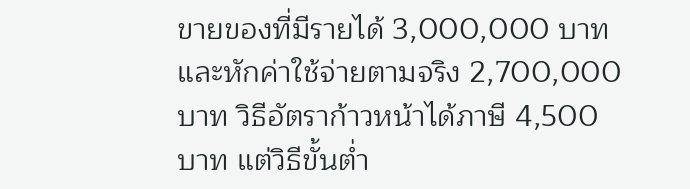ขายของที่มีรายได้ 3,000,000 บาทและหักค่าใช้จ่ายตามจริง 2,700,000 บาท วิธีอัตราก้าวหน้าได้ภาษี 4,500 บาท แต่วิธีขั้นต่ำ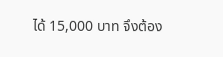ได้ 15,000 บาท จึงต้อง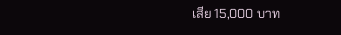เสีย 15,000 บาท